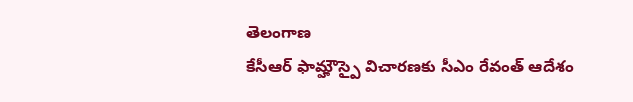తెలంగాణ
కేసీఆర్ ఫామ్హౌస్పై విచారణకు సీఎం రేవంత్ ఆదేశం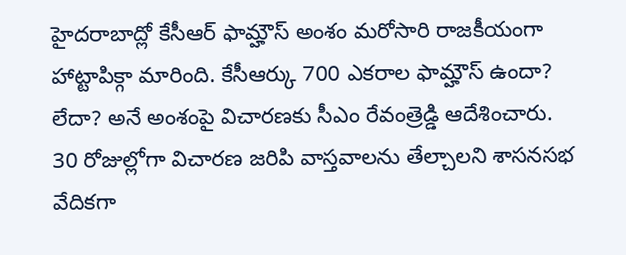హైదరాబాద్లో కేసీఆర్ ఫామ్హౌస్ అంశం మరోసారి రాజకీయంగా హాట్టాపిక్గా మారింది. కేసీఆర్కు 700 ఎకరాల ఫామ్హౌస్ ఉందా? లేదా? అనే అంశంపై విచారణకు సీఎం రేవంత్రెడ్డి ఆదేశించారు. 30 రోజుల్లోగా విచారణ జరిపి వాస్తవాలను తేల్చాలని శాసనసభ వేదికగా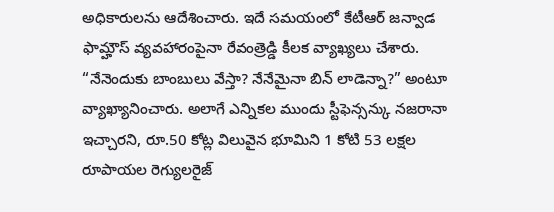అధికారులను ఆదేశించారు. ఇదే సమయంలో కేటీఆర్ జన్వాడ ఫామ్హౌస్ వ్యవహారంపైనా రేవంత్రెడ్డి కీలక వ్యాఖ్యలు చేశారు.
“నేనెందుకు బాంబులు వేస్తా? నేనేమైనా బిన్ లాడెన్నా?” అంటూ వ్యాఖ్యానించారు. అలాగే ఎన్నికల ముందు స్టీఫెన్సన్కు నజరానా ఇచ్చారని, రూ.50 కోట్ల విలువైన భూమిని 1 కోటి 53 లక్షల రూపాయల రెగ్యులరైజ్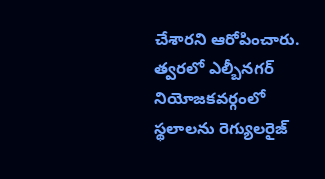చేశారని ఆరోపించారు. త్వరలో ఎల్బీనగర్ నియోజకవర్గంలో స్థలాలను రెగ్యులరైజ్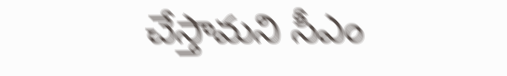చేస్తామని సీఎం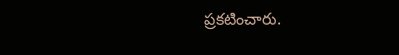ప్రకటించారు.